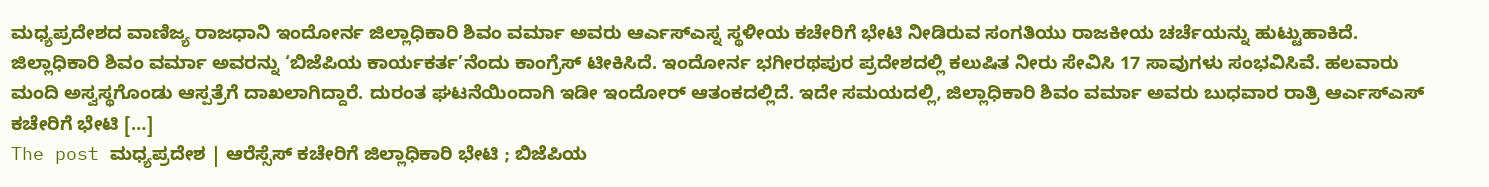ಮಧ್ಯಪ್ರದೇಶದ ವಾಣಿಜ್ಯ ರಾಜಧಾನಿ ಇಂದೋರ್ನ ಜಿಲ್ಲಾಧಿಕಾರಿ ಶಿವಂ ವರ್ಮಾ ಅವರು ಆರ್ಎಸ್ಎಸ್ನ ಸ್ಥಳೀಯ ಕಚೇರಿಗೆ ಭೇಟಿ ನೀಡಿರುವ ಸಂಗತಿಯು ರಾಜಕೀಯ ಚರ್ಚೆಯನ್ನು ಹುಟ್ಟುಹಾಕಿದೆ. ಜಿಲ್ಲಾಧಿಕಾರಿ ಶಿವಂ ವರ್ಮಾ ಅವರನ್ನು ‘ಬಿಜೆಪಿಯ ಕಾರ್ಯಕರ್ತ’ನೆಂದು ಕಾಂಗ್ರೆಸ್ ಟೀಕಿಸಿದೆ. ಇಂದೋರ್ನ ಭಗೀರಥಪುರ ಪ್ರದೇಶದಲ್ಲಿ ಕಲುಷಿತ ನೀರು ಸೇವಿಸಿ 17 ಸಾವುಗಳು ಸಂಭವಿಸಿವೆ. ಹಲವಾರು ಮಂದಿ ಅಸ್ವಸ್ಥಗೊಂಡು ಆಸ್ಪತ್ರೆಗೆ ದಾಖಲಾಗಿದ್ದಾರೆ. ದುರಂತ ಘಟನೆಯಿಂದಾಗಿ ಇಡೀ ಇಂದೋರ್ ಆತಂಕದಲ್ಲಿದೆ. ಇದೇ ಸಮಯದಲ್ಲಿ, ಜಿಲ್ಲಾಧಿಕಾರಿ ಶಿವಂ ವರ್ಮಾ ಅವರು ಬುಧವಾರ ರಾತ್ರಿ ಆರ್ಎಸ್ಎಸ್ ಕಚೇರಿಗೆ ಭೇಟಿ […]
The post ಮಧ್ಯಪ್ರದೇಶ | ಆರೆಸ್ಸೆಸ್ ಕಚೇರಿಗೆ ಜಿಲ್ಲಾಧಿಕಾರಿ ಭೇಟಿ ; ಬಿಜೆಪಿಯ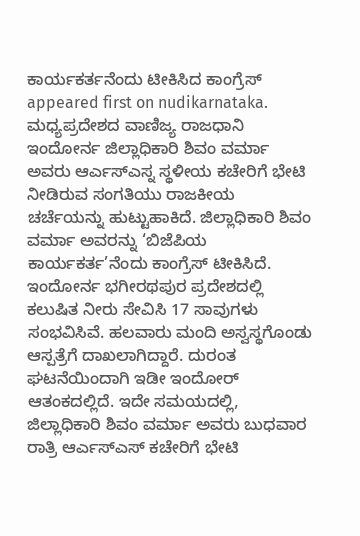ಕಾರ್ಯಕರ್ತನೆಂದು ಟೀಕಿಸಿದ ಕಾಂಗ್ರೆಸ್ appeared first on nudikarnataka.
ಮಧ್ಯಪ್ರದೇಶದ ವಾಣಿಜ್ಯ ರಾಜಧಾನಿ ಇಂದೋರ್ನ ಜಿಲ್ಲಾಧಿಕಾರಿ ಶಿವಂ ವರ್ಮಾ ಅವರು ಆರ್ಎಸ್ಎಸ್ನ ಸ್ಥಳೀಯ ಕಚೇರಿಗೆ ಭೇಟಿ ನೀಡಿರುವ ಸಂಗತಿಯು ರಾಜಕೀಯ ಚರ್ಚೆಯನ್ನು ಹುಟ್ಟುಹಾಕಿದೆ. ಜಿಲ್ಲಾಧಿಕಾರಿ ಶಿವಂ ವರ್ಮಾ ಅವರನ್ನು ‘ಬಿಜೆಪಿಯ ಕಾರ್ಯಕರ್ತ’ನೆಂದು ಕಾಂಗ್ರೆಸ್ ಟೀಕಿಸಿದೆ.
ಇಂದೋರ್ನ ಭಗೀರಥಪುರ ಪ್ರದೇಶದಲ್ಲಿ ಕಲುಷಿತ ನೀರು ಸೇವಿಸಿ 17 ಸಾವುಗಳು ಸಂಭವಿಸಿವೆ. ಹಲವಾರು ಮಂದಿ ಅಸ್ವಸ್ಥಗೊಂಡು ಆಸ್ಪತ್ರೆಗೆ ದಾಖಲಾಗಿದ್ದಾರೆ. ದುರಂತ ಘಟನೆಯಿಂದಾಗಿ ಇಡೀ ಇಂದೋರ್ ಆತಂಕದಲ್ಲಿದೆ. ಇದೇ ಸಮಯದಲ್ಲಿ, ಜಿಲ್ಲಾಧಿಕಾರಿ ಶಿವಂ ವರ್ಮಾ ಅವರು ಬುಧವಾರ ರಾತ್ರಿ ಆರ್ಎಸ್ಎಸ್ ಕಚೇರಿಗೆ ಭೇಟಿ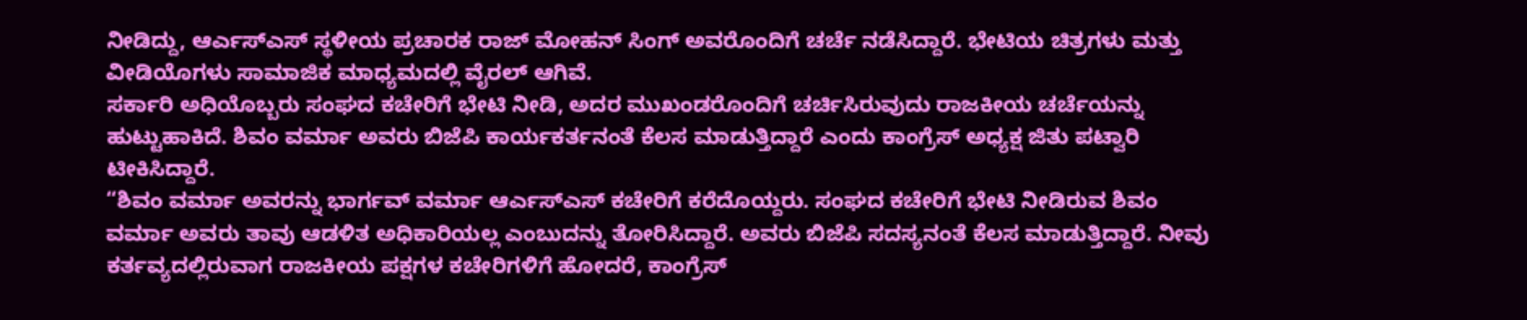ನೀಡಿದ್ದು, ಆರ್ಎಸ್ಎಸ್ ಸ್ಥಳೀಯ ಪ್ರಚಾರಕ ರಾಜ್ ಮೋಹನ್ ಸಿಂಗ್ ಅವರೊಂದಿಗೆ ಚರ್ಚೆ ನಡೆಸಿದ್ದಾರೆ. ಭೇಟಿಯ ಚಿತ್ರಗಳು ಮತ್ತು ವೀಡಿಯೊಗಳು ಸಾಮಾಜಿಕ ಮಾಧ್ಯಮದಲ್ಲಿ ವೈರಲ್ ಆಗಿವೆ.
ಸರ್ಕಾರಿ ಅಧಿಯೊಬ್ಬರು ಸಂಘದ ಕಚೇರಿಗೆ ಭೇಟಿ ನೀಡಿ, ಅದರ ಮುಖಂಡರೊಂದಿಗೆ ಚರ್ಚಿಸಿರುವುದು ರಾಜಕೀಯ ಚರ್ಚೆಯನ್ನು ಹುಟ್ಟುಹಾಕಿದೆ. ಶಿವಂ ವರ್ಮಾ ಅವರು ಬಿಜೆಪಿ ಕಾರ್ಯಕರ್ತನಂತೆ ಕೆಲಸ ಮಾಡುತ್ತಿದ್ದಾರೆ ಎಂದು ಕಾಂಗ್ರೆಸ್ ಅಧ್ಯಕ್ಷ ಜಿತು ಪಟ್ವಾರಿ ಟೀಕಿಸಿದ್ದಾರೆ.
“ಶಿವಂ ವರ್ಮಾ ಅವರನ್ನು ಭಾರ್ಗವ್ ವರ್ಮಾ ಆರ್ಎಸ್ಎಸ್ ಕಚೇರಿಗೆ ಕರೆದೊಯ್ದರು. ಸಂಘದ ಕಚೇರಿಗೆ ಭೇಟಿ ನೀಡಿರುವ ಶಿವಂ ವರ್ಮಾ ಅವರು ತಾವು ಆಡಳಿತ ಅಧಿಕಾರಿಯಲ್ಲ ಎಂಬುದನ್ನು ತೋರಿಸಿದ್ದಾರೆ. ಅವರು ಬಿಜೆಪಿ ಸದಸ್ಯನಂತೆ ಕೆಲಸ ಮಾಡುತ್ತಿದ್ದಾರೆ. ನೀವು ಕರ್ತವ್ಯದಲ್ಲಿರುವಾಗ ರಾಜಕೀಯ ಪಕ್ಷಗಳ ಕಚೇರಿಗಳಿಗೆ ಹೋದರೆ, ಕಾಂಗ್ರೆಸ್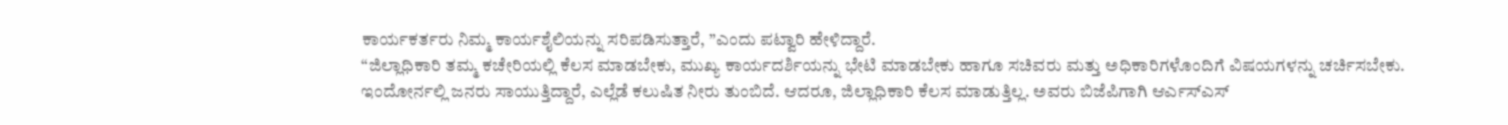ಕಾರ್ಯಕರ್ತರು ನಿಮ್ಮ ಕಾರ್ಯಶೈಲಿಯನ್ನು ಸರಿಪಡಿಸುತ್ತಾರೆ, ”ಎಂದು ಪಟ್ವಾರಿ ಹೇಳಿದ್ದಾರೆ.
“ಜಿಲ್ಲಾಧಿಕಾರಿ ತಮ್ಮ ಕಚೇರಿಯಲ್ಲಿ ಕೆಲಸ ಮಾಡಬೇಕು, ಮುಖ್ಯ ಕಾರ್ಯದರ್ಶಿಯನ್ನು ಭೇಟಿ ಮಾಡಬೇಕು ಹಾಗೂ ಸಚಿವರು ಮತ್ತು ಅಧಿಕಾರಿಗಳೊಂದಿಗೆ ವಿಷಯಗಳನ್ನು ಚರ್ಚಿಸಬೇಕು. ಇಂದೋರ್ನಲ್ಲಿ ಜನರು ಸಾಯುತ್ತಿದ್ದಾರೆ, ಎಲ್ಲೆಡೆ ಕಲುಷಿತ ನೀರು ತುಂಬಿದೆ. ಆದರೂ, ಜಿಲ್ಲಾಧಿಕಾರಿ ಕೆಲಸ ಮಾಡುತ್ತಿಲ್ಲ. ಅವರು ಬಿಜೆಪಿಗಾಗಿ ಆರ್ಎಸ್ಎಸ್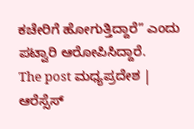ಕಚೇರಿಗೆ ಹೋಗುತ್ತಿದ್ದಾರೆ” ಎಂದು ಪಟ್ವಾರಿ ಆರೋಪಿಸಿದ್ದಾರೆ.
The post ಮಧ್ಯಪ್ರದೇಶ | ಆರೆಸ್ಸೆಸ್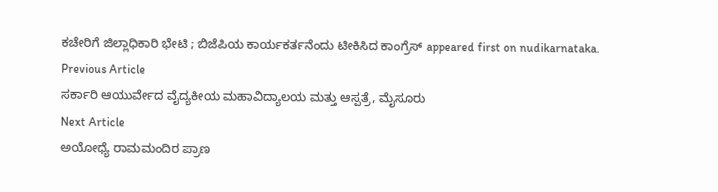ಕಚೇರಿಗೆ ಜಿಲ್ಲಾಧಿಕಾರಿ ಭೇಟಿ ; ಬಿಜೆಪಿಯ ಕಾರ್ಯಕರ್ತನೆಂದು ಟೀಕಿಸಿದ ಕಾಂಗ್ರೆಸ್ appeared first on nudikarnataka.
Previous Article
ಸರ್ಕಾರಿ ಆಯುರ್ವೇದ ವೈದ್ಯಕೀಯ ಮಹಾವಿದ್ಯಾಲಯ ಮತ್ತು ಆಸ್ಪತ್ರೆ, ಮೈಸೂರು
Next Article
ಅಯೋಧ್ಯೆ ರಾಮಮಂದಿರ ಪ್ರಾಣ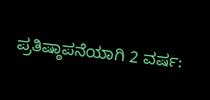ಪ್ರತಿಷ್ಠಾಪನೆಯಾಗಿ 2 ವರ್ಷ: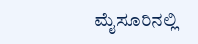ಮೈಸೂರಿನಲ್ಲಿ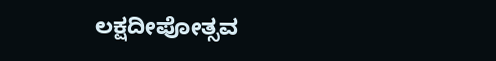ಲಕ್ಷದೀಪೋತ್ಸವ